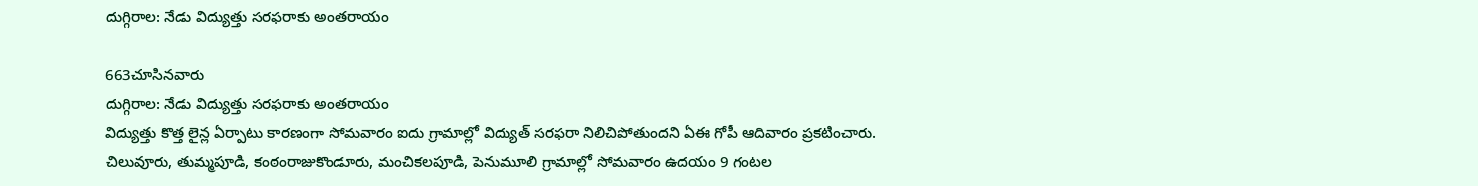దుగ్గిరాల: నేడు విద్యుత్తు సరఫరాకు అంతరాయం

663చూసినవారు
దుగ్గిరాల: నేడు విద్యుత్తు సరఫరాకు అంతరాయం
విద్యుత్తు కొత్త లైన్ల ఏర్పాటు కారణంగా సోమవారం ఐదు గ్రామాల్లో విద్యుత్ సరఫరా నిలిచిపోతుందని ఏఈ గోపీ ఆదివారం ప్రకటించారు. చిలువూరు, తుమ్మపూడి, కంఠంరాజుకొండూరు, మంచికలపూడి, పెనుమూలి గ్రామాల్లో సోమవారం ఉదయం 9 గంటల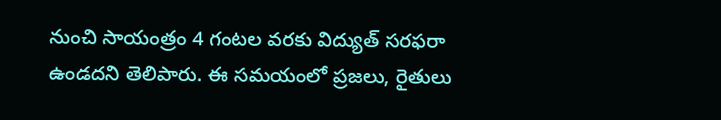నుంచి సాయంత్రం 4 గంటల వరకు విద్యుత్ సరఫరా ఉండదని తెలిపారు. ఈ సమయంలో ప్రజలు, రైతులు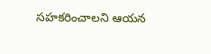సహకరించాలని ఆయన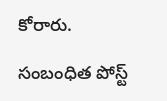కోరారు.

సంబంధిత పోస్ట్